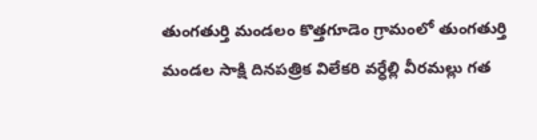తుంగతుర్తి మండలం కొత్తగూడెం గ్రామంలో తుంగతుర్తి మండల సాక్షి దినపత్రిక విలేకరి వర్ధేల్లి వీరమల్లు గత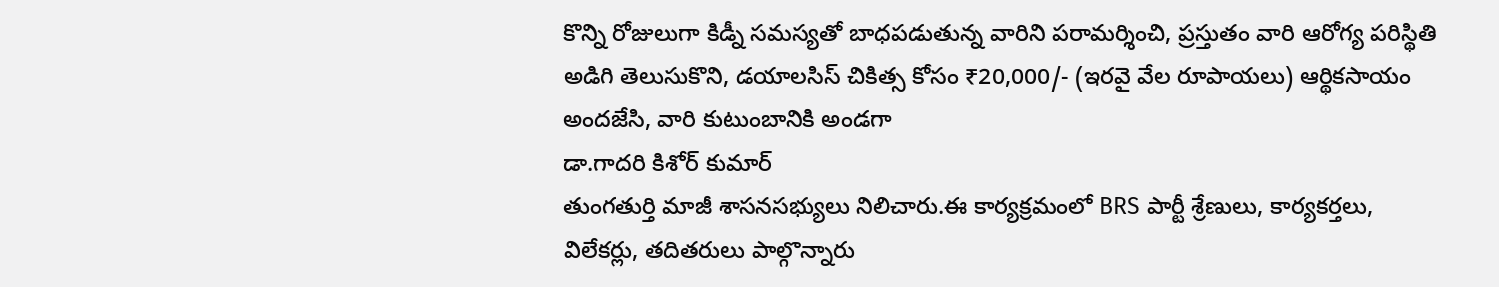కొన్ని రోజులుగా కిడ్నీ సమస్యతో బాధపడుతున్న వారిని పరామర్శించి, ప్రస్తుతం వారి ఆరోగ్య పరిస్థితి అడిగి తెలుసుకొని, డయాలసిస్ చికిత్స కోసం ₹20,000/- (ఇరవై వేల రూపాయలు) ఆర్థికసాయం అందజేసి, వారి కుటుంబానికి అండగా
డా.గాదరి కిశోర్ కుమార్
తుంగతుర్తి మాజీ శాసనసభ్యులు నిలిచారు.ఈ కార్యక్రమంలో BRS పార్టీ శ్రేణులు, కార్యకర్తలు, విలేకర్లు, తదితరులు పాల్గొన్నారు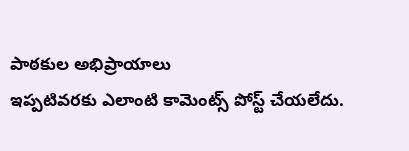పాఠకుల అభిప్రాయాలు
ఇప్పటివరకు ఎలాంటి కామెంట్స్ పోస్ట్ చేయలేదు.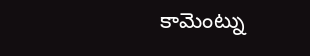కామెంట్ను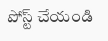పోస్ట్ చేయండి